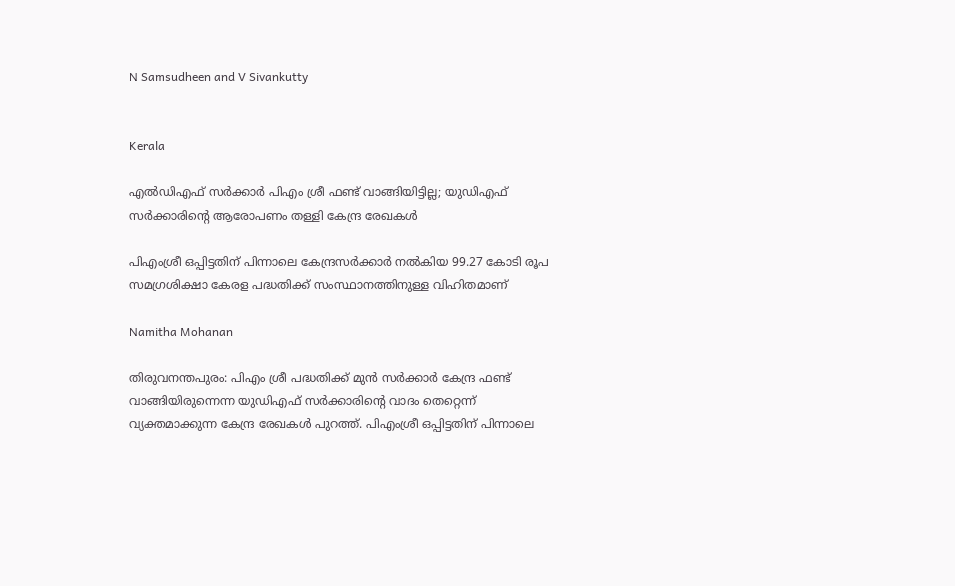N Samsudheen and V Sivankutty


Kerala

എൽഡിഎഫ് സർക്കാർ പിഎം ശ്രീ ഫണ്ട് വാങ്ങിയിട്ടില്ല; യുഡിഎഫ് സർക്കാരിന്‍റെ ആരോപണം തള്ളി കേന്ദ്ര രേഖകൾ

പിഎംശ്രീ ഒപ്പിട്ടതിന് പിന്നാലെ കേന്ദ്രസർക്കാർ നൽകിയ 99.27 കോടി രൂപ സമഗ്രശിക്ഷാ കേരള പദ്ധതിക്ക് സംസ്ഥാനത്തിനുള്ള വിഹിതമാണ്

Namitha Mohanan

തിരുവനന്തപുരം: പിഎം ശ്രീ പദ്ധതിക്ക് മുൻ സർക്കാർ കേന്ദ്ര ഫണ്ട് വാങ്ങിയിരുന്നെന്ന യുഡിഎഫ് സർക്കാരിന്‍റെ വാദം തെറ്റെന്ന് വ്യക്തമാക്കുന്ന കേന്ദ്ര രേഖകൾ പുറത്ത്. പിഎംശ്രീ ഒപ്പിട്ടതിന് പിന്നാലെ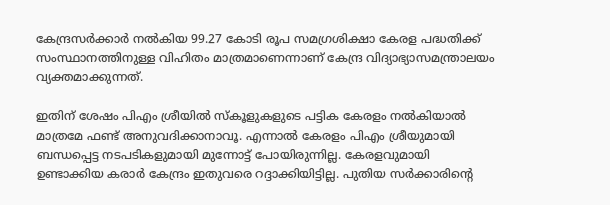കേന്ദ്രസർക്കാർ നൽകിയ 99.27 കോടി രൂപ സമഗ്രശിക്ഷാ കേരള പദ്ധതിക്ക് സംസ്ഥാനത്തിനുള്ള വിഹിതം മാത്രമാണെന്നാണ് കേന്ദ്ര വിദ്യാഭ്യാസമന്ത്രാലയം വ്യക്തമാക്കുന്നത്.

ഇതിന് ശേഷം പിഎം ശ്രീയിൽ സ്കൂളുകളുടെ പട്ടിക കേരളം നൽകിയാൽ മാത്രമേ ഫണ്ട് അനുവദിക്കാനാവൂ. എന്നാൽ കേരളം പിഎം ശ്രീയുമായി ബന്ധപ്പെട്ട നടപടികളുമായി മുന്നോട്ട് പോയിരുന്നില്ല. കേരളവുമായി ഉണ്ടാക്കിയ കരാർ കേന്ദ്രം ഇതുവരെ റദ്ദാക്കിയിട്ടില്ല. പുതിയ സർക്കാരിന്‍റെ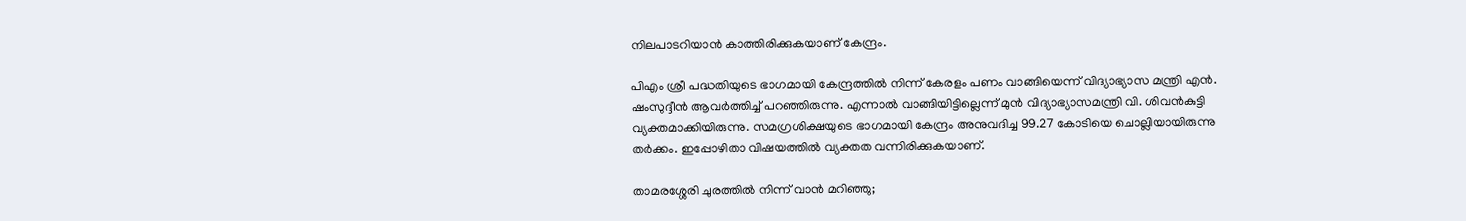നിലപാടറിയാൻ കാത്തിരിക്കുകയാണ് കേന്ദ്രം.

പിഎം ശ്രീ പദ്ധതിയുടെ ഭാഗമായി കേന്ദ്രത്തിൽ നിന്ന് കേരളം പണം വാങ്ങിയെന്ന് വിദ്യാഭ്യാസ മന്ത്രി എൻ. ഷംസുദ്ദീൻ ആവർത്തിച്ച് പറഞ്ഞിരുന്നു. എന്നാൽ വാങ്ങിയിട്ടില്ലെന്ന് മുൻ വിദ്യാഭ്യാസമന്ത്രി വി. ശിവൻകുട്ടി വ്യക്തമാക്കിയിരുന്നു. സമഗ്രശിക്ഷയുടെ ഭാഗമായി കേന്ദ്രം അനുവദിച്ച 99.27 കോടിയെ ചൊല്ലിയായിരുന്നു തർക്കം. ഇപ്പോഴിതാ വിഷയത്തിൽ വ്യക്തത വന്നിരിക്കുകയാണ്.

താമരശ്ശേരി ചുരത്തിൽ നിന്ന് വാൻ മറിഞ്ഞു;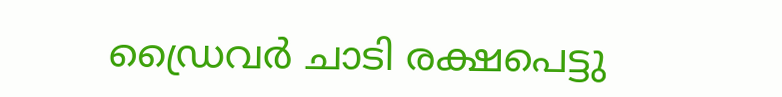ഡ്രൈവർ ചാടി രക്ഷപെട്ടു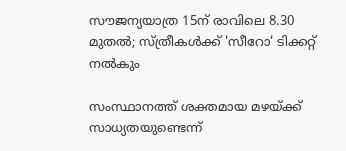സൗജന്യയാത്ര 15ന് രാവിലെ 8.30 മുതൽ; സ്ത്രീകൾക്ക് 'സീറോ' ടിക്കറ്റ് നൽകും

സംസ്ഥാനത്ത് ശക്തമായ മഴയ്ക്ക് സാധ്യതയുണ്ടെന്ന്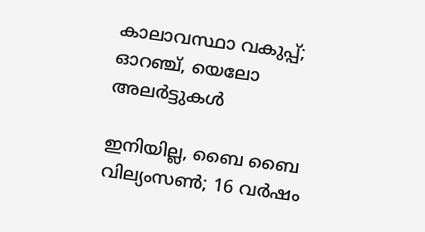കാലാവസ്ഥാ വകുപ്പ്; ഓറഞ്ച്, യെലോ അലർട്ടുകൾ

ഇനിയില്ല, ബൈ ബൈ വില‍്യംസൺ; 16 വർഷം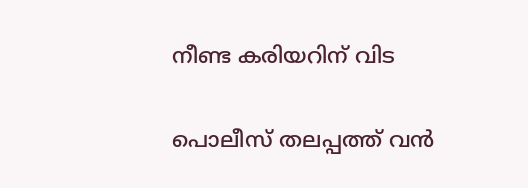നീണ്ട കരിയറിന് വിട

പൊലീസ് തലപ്പത്ത് വൻ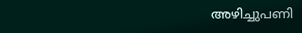അഴിച്ചുപണി